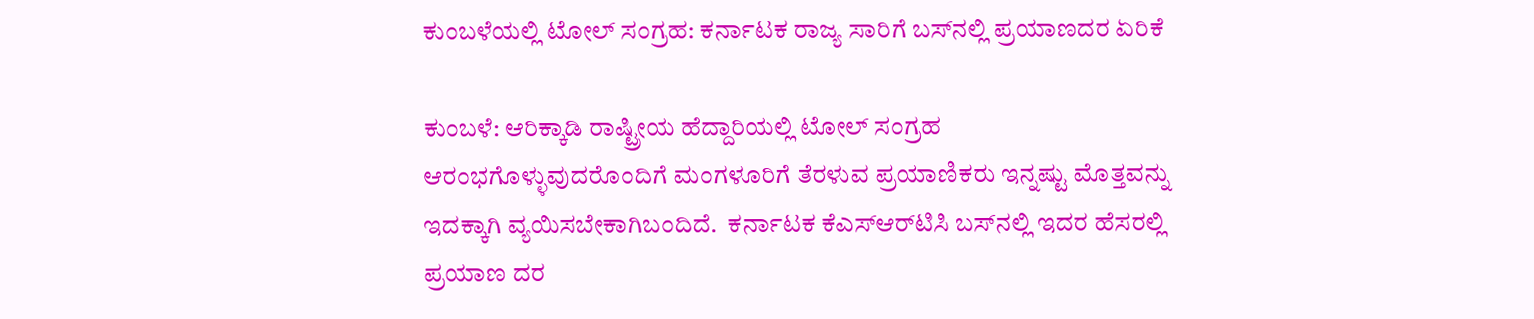ಕುಂಬಳೆಯಲ್ಲಿ ಟೋಲ್ ಸಂಗ್ರಹ: ಕರ್ನಾಟಕ ರಾಜ್ಯ ಸಾರಿಗೆ ಬಸ್‌ನಲ್ಲಿ ಪ್ರಯಾಣದರ ಏರಿಕೆ

ಕುಂಬಳೆ: ಆರಿಕ್ಕಾಡಿ ರಾಷ್ಟ್ರೀಯ ಹೆದ್ದಾರಿಯಲ್ಲಿ ಟೋಲ್ ಸಂಗ್ರಹ ಆರಂಭಗೊಳ್ಳುವುದರೊಂದಿಗೆ ಮಂಗಳೂರಿಗೆ ತೆರಳುವ ಪ್ರಯಾಣಿಕರು ಇನ್ನಷ್ಟು ಮೊತ್ತವನ್ನು ಇದಕ್ಕಾಗಿ ವ್ಯಯಿಸಬೇಕಾಗಿಬಂದಿದೆ.  ಕರ್ನಾಟಕ ಕೆಎಸ್‌ಆರ್‌ಟಿಸಿ ಬಸ್‌ನಲ್ಲಿ ಇದರ ಹೆಸರಲ್ಲಿ ಪ್ರಯಾಣ ದರ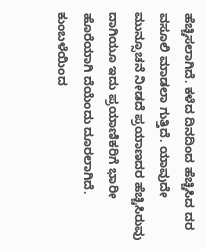ಹೆಚ್ಚಿಸಲಾಗಿದೆ. ಕಳೆದ ದಿನದಿಂದ ಹೆಚ್ಚಿಸಿದ ದರ ವಸೂಲಿ ಮಾಡಲಾ ಗುತ್ತಿದೆ. ಯಾವುದೇ ಮುನ್ಸೂಚನೆ ನೀಡದೆ ಪ್ರಯಾಣದರ ಹೆಚ್ಚಿಸಿರುವು ದಾಗಿಯೂ ಇದು ಪ್ರಯಾಣಿಕರಿಗೆ ಭಾರೀ ಹೊರೆಯಾಗಿ ದೆಯೆಂದು ದೂರಲಾಗಿದೆ. ಕುಂಬಳೆಯಿಂದ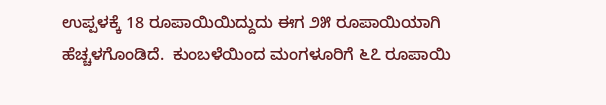ಉಪ್ಪಳಕ್ಕೆ 18 ರೂಪಾಯಿಯಿದ್ದುದು ಈಗ ೨೫ ರೂಪಾಯಿಯಾಗಿ ಹೆಚ್ಚಳಗೊಂಡಿದೆ.  ಕುಂಬಳೆಯಿಂದ ಮಂಗಳೂರಿಗೆ ೬೭ ರೂಪಾಯಿ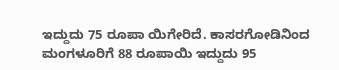ಇದ್ದುದು 75 ರೂಪಾ ಯಿಗೇರಿದೆ. ಕಾಸರಗೋಡಿನಿಂದ ಮಂಗಳೂರಿಗೆ 88 ರೂಪಾಯಿ ಇದ್ದುದು 95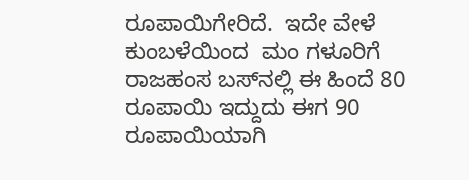ರೂಪಾಯಿಗೇರಿದೆ.  ಇದೇ ವೇಳೆ ಕುಂಬಳೆಯಿಂದ  ಮಂ ಗಳೂರಿಗೆ ರಾಜಹಂಸ ಬಸ್‌ನಲ್ಲಿ ಈ ಹಿಂದೆ 80 ರೂಪಾಯಿ ಇದ್ದುದು ಈಗ 90 ರೂಪಾಯಿಯಾಗಿ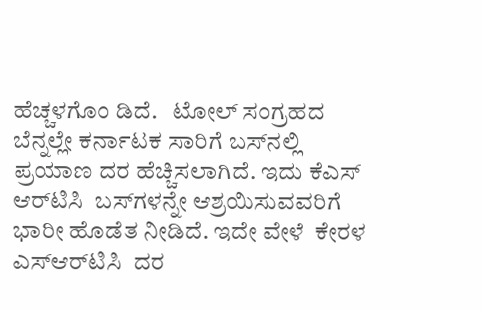ಹೆಚ್ಚಳಗೊಂ ಡಿದೆ.   ಟೋಲ್ ಸಂಗ್ರಹದ ಬೆನ್ನಲ್ಲೇ ಕರ್ನಾಟಕ ಸಾರಿಗೆ ಬಸ್‌ನಲ್ಲಿ ಪ್ರಯಾಣ ದರ ಹೆಚ್ಚಿಸಲಾಗಿದೆ. ಇದು ಕೆಎಸ್ ಆರ್‌ಟಿಸಿ  ಬಸ್‌ಗಳನ್ನೇ ಆಶ್ರಯಿಸುವವರಿಗೆ ಭಾರೀ ಹೊಡೆತ ನೀಡಿದೆ. ಇದೇ ವೇಳೆ  ಕೇರಳ  ಎಸ್‌ಆರ್‌ಟಿಸಿ  ದರ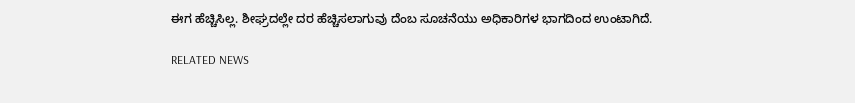ಈಗ ಹೆಚ್ಚಿಸಿಲ್ಲ. ಶೀಘ್ರದಲ್ಲೇ ದರ ಹೆಚ್ಚಿಸಲಾಗುವು ದೆಂಬ ಸೂಚನೆಯು ಅಧಿಕಾರಿಗಳ ಭಾಗದಿಂದ ಉಂಟಾಗಿದೆ.

RELATED NEWS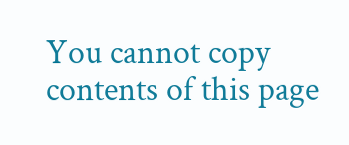You cannot copy contents of this page